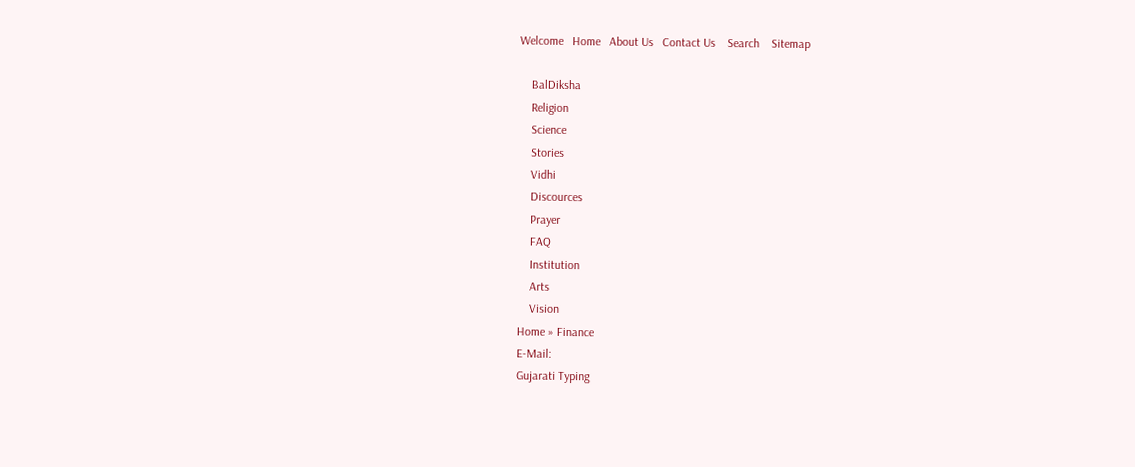Welcome   Home   About Us   Contact Us    Search    Sitemap

    BalDiksha
    Religion
    Science
    Stories
    Vidhi
    Discources
    Prayer
    FAQ
    Institution
    Arts
    Vision
Home » Finance
E-Mail:
Gujarati Typing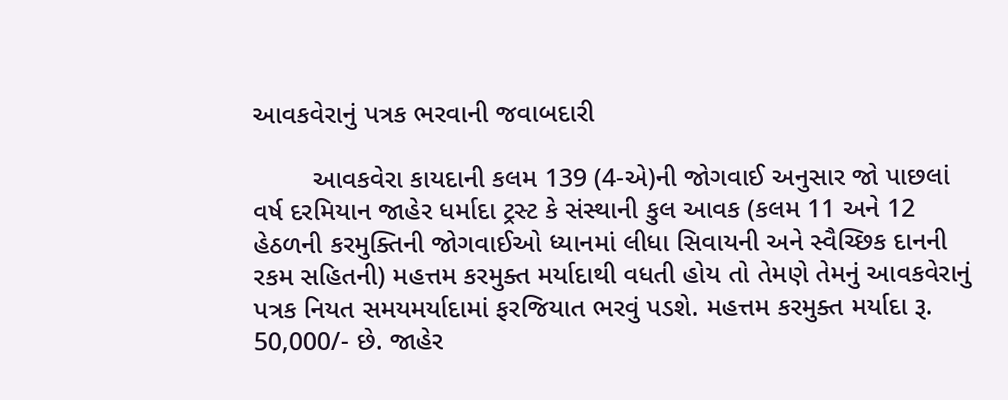આવકવેરાનું પત્રક ભરવાની જવાબદારી

        આવકવેરા કાયદાની કલમ 139 (4-એ)ની જોગવાઈ અનુસાર જો પાછલાં વર્ષ દરમિયાન જાહેર ધર્માદા ટ્રસ્ટ કે સંસ્થાની કુલ આવક (કલમ 11 અને 12 હેઠળની કરમુક્તિની જોગવાઈઓ ધ્યાનમાં લીધા સિવાયની અને સ્વૈચ્છિક દાનની રકમ સહિતની) મહત્તમ કરમુક્ત મર્યાદાથી વધતી હોય તો તેમણે તેમનું આવકવેરાનું પત્રક નિયત સમયમર્યાદામાં ફરજિયાત ભરવું પડશે. મહત્તમ કરમુક્ત મર્યાદા રૂ. 50,000/- છે. જાહેર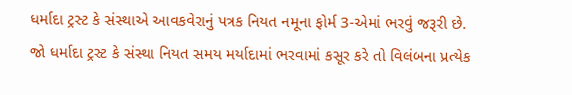ધર્માદા ટ્રસ્ટ કે સંસ્થાએ આવકવેરાનું પત્રક નિયત નમૂના ફોર્મ 3-એમાં ભરવું જરૂરી છે.
જો ધર્માદા ટ્રસ્ટ કે સંસ્થા નિયત સમય મર્યાદામાં ભરવામાં કસૂર કરે તો વિલંબના પ્રત્યેક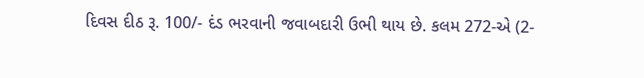દિવસ દીઠ રૂ. 100/- દંડ ભરવાની જવાબદારી ઉભી થાય છે. કલમ 272-એ (2-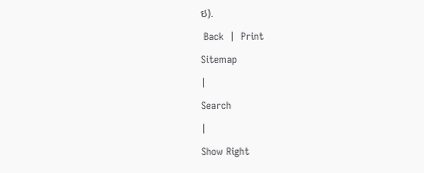ઇ).
 Back  |  Print
Sitemap
|
Search
|
Show Right